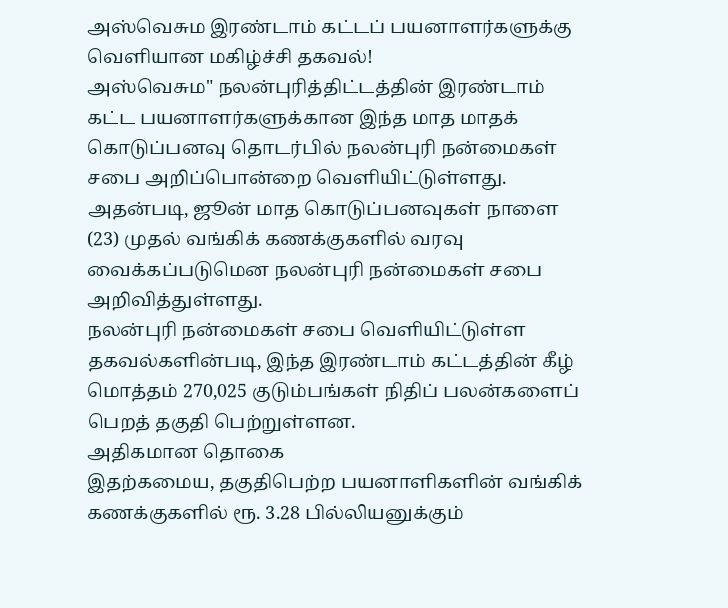அஸ்வெசும இரண்டாம் கட்டப் பயனாளர்களுக்கு வெளியான மகிழ்ச்சி தகவல்!
அஸ்வெசும" நலன்புரித்திட்டத்தின் இரண்டாம் கட்ட பயனாளர்களுக்கான இந்த மாத மாதக் கொடுப்பனவு தொடர்பில் நலன்புரி நன்மைகள் சபை அறிப்பொன்றை வெளியிட்டுள்ளது.
அதன்படி, ஜூன் மாத கொடுப்பனவுகள் நாளை (23) முதல் வங்கிக் கணக்குகளில் வரவு வைக்கப்படுமென நலன்புரி நன்மைகள் சபை அறிவித்துள்ளது.
நலன்புரி நன்மைகள் சபை வெளியிட்டுள்ள தகவல்களின்படி, இந்த இரண்டாம் கட்டத்தின் கீழ் மொத்தம் 270,025 குடும்பங்கள் நிதிப் பலன்களைப் பெறத் தகுதி பெற்றுள்ளன.
அதிகமான தொகை
இதற்கமைய, தகுதிபெற்ற பயனாளிகளின் வங்கிக் கணக்குகளில் ரூ. 3.28 பில்லியனுக்கும்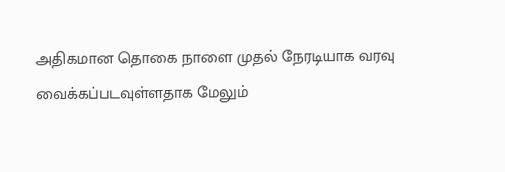அதிகமான தொகை நாளை முதல் நேரடியாக வரவு வைக்கப்படவுள்ளதாக மேலும்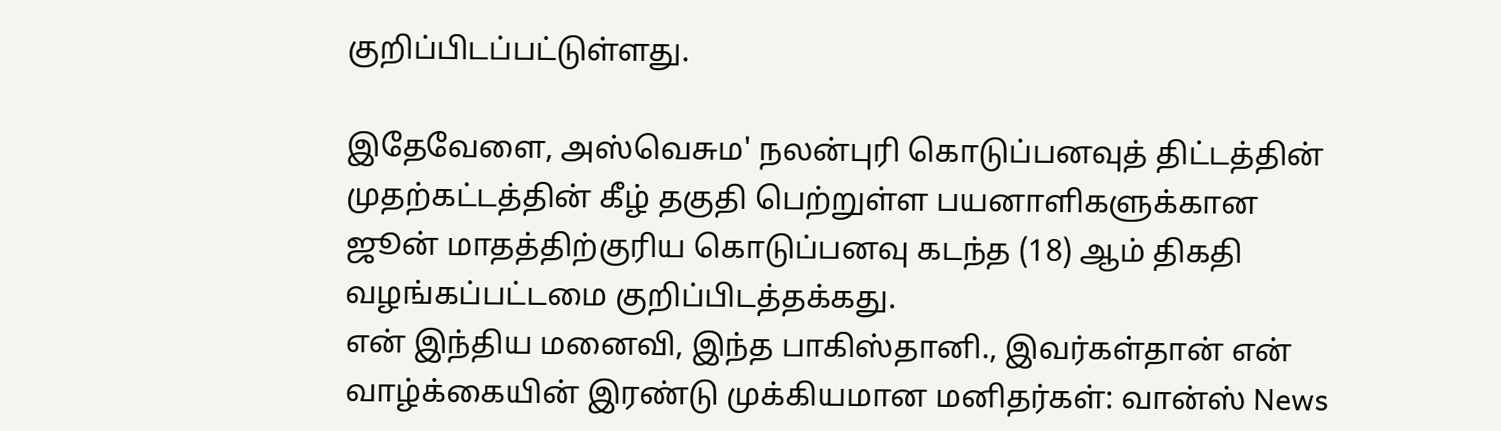குறிப்பிடப்பட்டுள்ளது.

இதேவேளை, அஸ்வெசும' நலன்புரி கொடுப்பனவுத் திட்டத்தின் முதற்கட்டத்தின் கீழ் தகுதி பெற்றுள்ள பயனாளிகளுக்கான ஜூன் மாதத்திற்குரிய கொடுப்பனவு கடந்த (18) ஆம் திகதி வழங்கப்பட்டமை குறிப்பிடத்தக்கது.
என் இந்திய மனைவி, இந்த பாகிஸ்தானி., இவர்கள்தான் என் வாழ்க்கையின் இரண்டு முக்கியமான மனிதர்கள்: வான்ஸ் News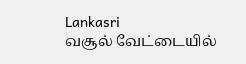Lankasri
வசூல் வேட்டையில்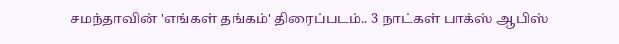சமந்தாவின் 'எங்கள் தங்கம்' திரைப்படம்.. 3 நாட்கள் பாக்ஸ் ஆபிஸ்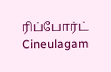ரிப்போர்ட் Cineulagam